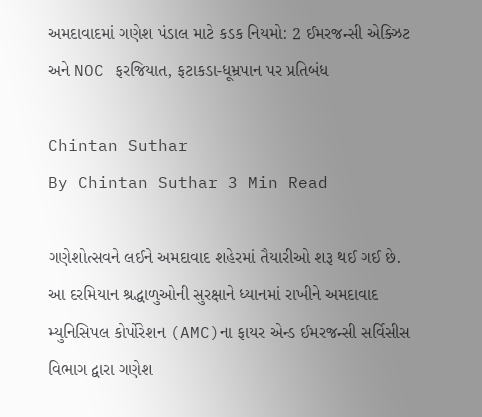અમદાવાદમાં ગણેશ પંડાલ માટે કડક નિયમો: 2 ઈમરજન્સી એક્ઝિટ અને NOC ફરજિયાત, ફટાકડા-ધૂમ્રપાન પર પ્રતિબંધ

Chintan Suthar
By Chintan Suthar 3 Min Read

ગણેશોત્સવને લઈને અમદાવાદ શહેરમાં તૈયારીઓ શરૂ થઈ ગઈ છે. આ દરમિયાન શ્રદ્ધાળુઓની સુરક્ષાને ધ્યાનમાં રાખીને અમદાવાદ મ્યુનિસિપલ કોર્પોરેશન (AMC)ના ફાયર એન્ડ ઈમરજન્સી સર્વિસીસ વિભાગ દ્વારા ગણેશ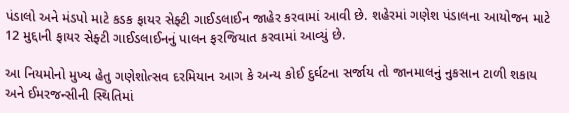પંડાલો અને મંડપો માટે કડક ફાયર સેફ્ટી ગાઈડલાઈન જાહેર કરવામાં આવી છે. શહેરમાં ગણેશ પંડાલના આયોજન માટે 12 મુદ્દાની ફાયર સેફ્ટી ગાઈડલાઈનનું પાલન ફરજિયાત કરવામાં આવ્યું છે.

આ નિયમોનો મુખ્ય હેતુ ગણેશોત્સવ દરમિયાન આગ કે અન્ય કોઈ દુર્ઘટના સર્જાય તો જાનમાલનું નુકસાન ટાળી શકાય અને ઈમરજન્સીની સ્થિતિમાં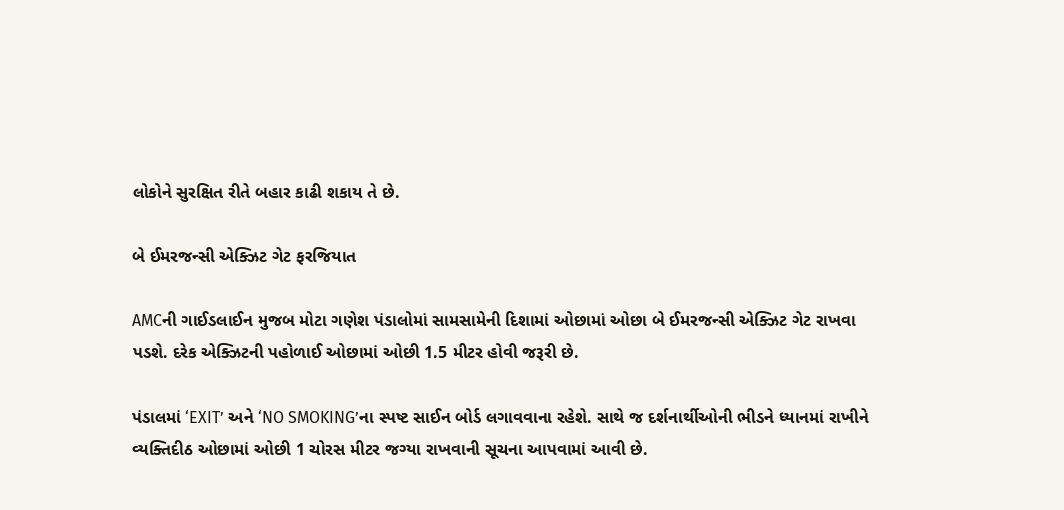લોકોને સુરક્ષિત રીતે બહાર કાઢી શકાય તે છે.

બે ઈમરજન્સી એક્ઝિટ ગેટ ફરજિયાત

AMCની ગાઈડલાઈન મુજબ મોટા ગણેશ પંડાલોમાં સામસામેની દિશામાં ઓછામાં ઓછા બે ઈમરજન્સી એક્ઝિટ ગેટ રાખવા પડશે. દરેક એક્ઝિટની પહોળાઈ ઓછામાં ઓછી 1.5 મીટર હોવી જરૂરી છે.

પંડાલમાં ‘EXIT’ અને ‘NO SMOKING’ના સ્પષ્ટ સાઈન બોર્ડ લગાવવાના રહેશે. સાથે જ દર્શનાર્થીઓની ભીડને ધ્યાનમાં રાખીને વ્યક્તિદીઠ ઓછામાં ઓછી 1 ચોરસ મીટર જગ્યા રાખવાની સૂચના આપવામાં આવી છે.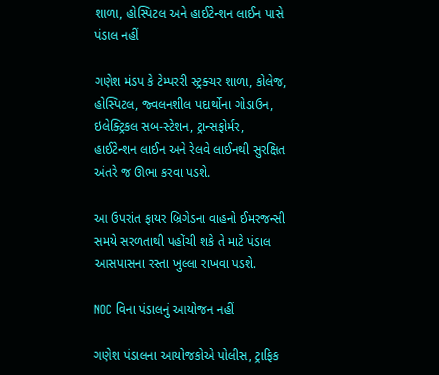શાળા, હોસ્પિટલ અને હાઈટેન્શન લાઈન પાસે પંડાલ નહીં

ગણેશ મંડપ કે ટેમ્પરરી સ્ટ્રક્ચર શાળા, કોલેજ, હોસ્પિટલ, જ્વલનશીલ પદાર્થોના ગોડાઉન, ઇલેક્ટ્રિકલ સબ-સ્ટેશન, ટ્રાન્સફોર્મર, હાઈટેન્શન લાઈન અને રેલવે લાઈનથી સુરક્ષિત અંતરે જ ઊભા કરવા પડશે.

આ ઉપરાંત ફાયર બ્રિગેડના વાહનો ઈમરજન્સી સમયે સરળતાથી પહોંચી શકે તે માટે પંડાલ આસપાસના રસ્તા ખુલ્લા રાખવા પડશે.

NOC વિના પંડાલનું આયોજન નહીં

ગણેશ પંડાલના આયોજકોએ પોલીસ, ટ્રાફિક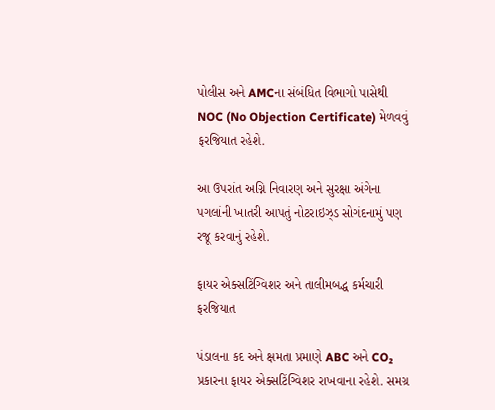પોલીસ અને AMCના સંબંધિત વિભાગો પાસેથી NOC (No Objection Certificate) મેળવવું ફરજિયાત રહેશે.

આ ઉપરાંત અગ્નિ નિવારણ અને સુરક્ષા અંગેના પગલાંની ખાતરી આપતું નોટરાઇઝ્ડ સોગંદનામું પણ રજૂ કરવાનું રહેશે.

ફાયર એક્સટિંગ્વિશર અને તાલીમબદ્ધ કર્મચારી ફરજિયાત

પંડાલના કદ અને ક્ષમતા પ્રમાણે ABC અને CO₂ પ્રકારના ફાયર એક્સટિંગ્વિશર રાખવાના રહેશે. સમગ્ર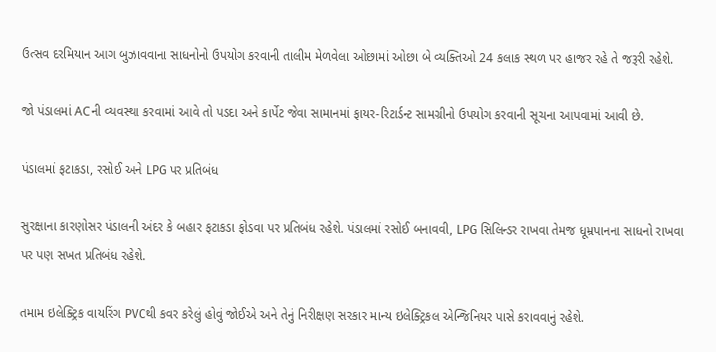ઉત્સવ દરમિયાન આગ બુઝાવવાના સાધનોનો ઉપયોગ કરવાની તાલીમ મેળવેલા ઓછામાં ઓછા બે વ્યક્તિઓ 24 કલાક સ્થળ પર હાજર રહે તે જરૂરી રહેશે.

જો પંડાલમાં ACની વ્યવસ્થા કરવામાં આવે તો પડદા અને કાર્પેટ જેવા સામાનમાં ફાયર-રિટાર્ડન્ટ સામગ્રીનો ઉપયોગ કરવાની સૂચના આપવામાં આવી છે.

પંડાલમાં ફટાકડા, રસોઈ અને LPG પર પ્રતિબંધ

સુરક્ષાના કારણોસર પંડાલની અંદર કે બહાર ફટાકડા ફોડવા પર પ્રતિબંધ રહેશે. પંડાલમાં રસોઈ બનાવવી, LPG સિલિન્ડર રાખવા તેમજ ધૂમ્રપાનના સાધનો રાખવા પર પણ સખત પ્રતિબંધ રહેશે.

તમામ ઇલેક્ટ્રિક વાયરિંગ PVCથી કવર કરેલું હોવું જોઈએ અને તેનું નિરીક્ષણ સરકાર માન્ય ઇલેક્ટ્રિકલ એન્જિનિયર પાસે કરાવવાનું રહેશે.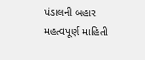પંડાલની બહાર મહત્વપૂર્ણ માહિતી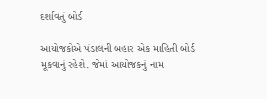દર્શાવતું બોર્ડ

આયોજકોએ પંડાલની બહાર એક માહિતી બોર્ડ મૂકવાનું રહેશે. જેમાં આયોજકનું નામ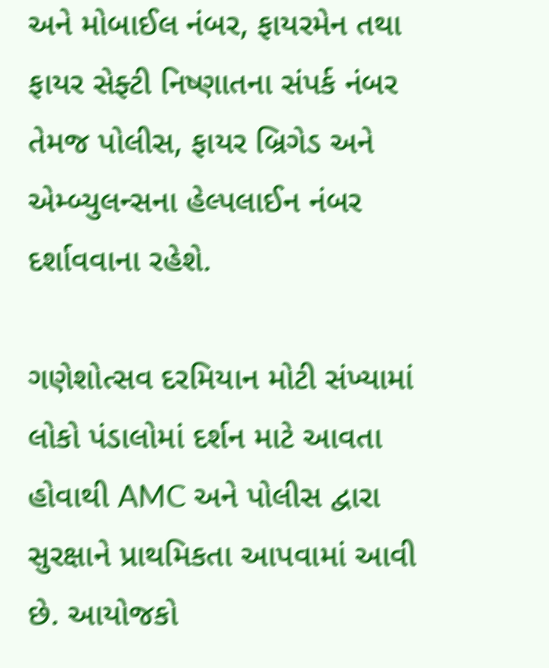અને મોબાઈલ નંબર, ફાયરમેન તથા ફાયર સેફ્ટી નિષ્ણાતના સંપર્ક નંબર તેમજ પોલીસ, ફાયર બ્રિગેડ અને એમ્બ્યુલન્સના હેલ્પલાઈન નંબર દર્શાવવાના રહેશે.

ગણેશોત્સવ દરમિયાન મોટી સંખ્યામાં લોકો પંડાલોમાં દર્શન માટે આવતા હોવાથી AMC અને પોલીસ દ્વારા સુરક્ષાને પ્રાથમિકતા આપવામાં આવી છે. આયોજકો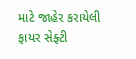માટે જાહેર કરાયેલી ફાયર સેફ્ટી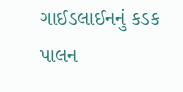ગાઈડલાઈનનું કડક પાલન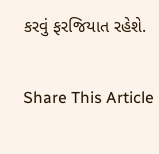કરવું ફરજિયાત રહેશે.

Share This Article